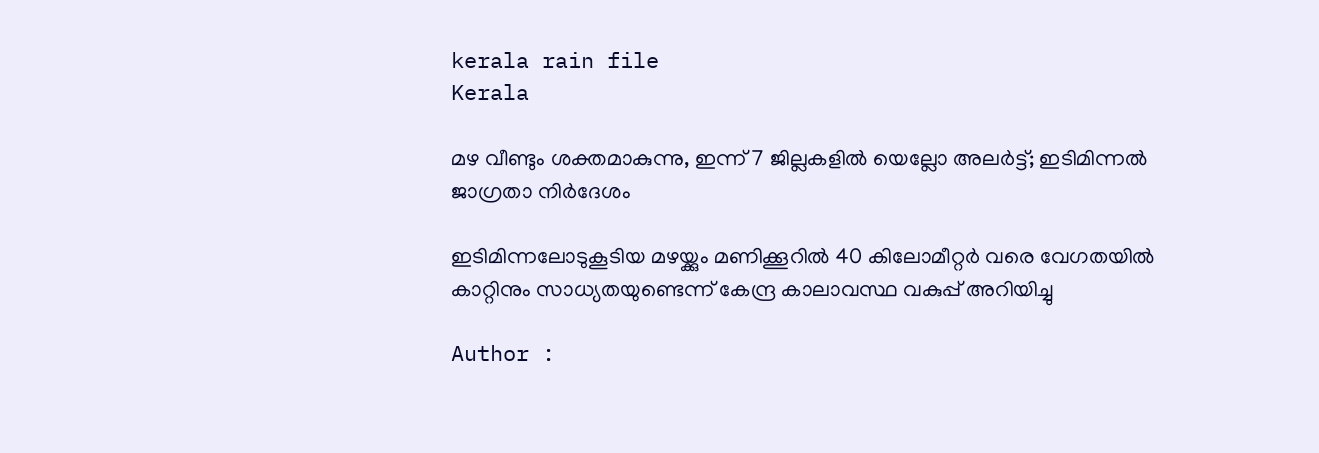kerala rain file
Kerala

മഴ വീണ്ടും ശക്തമാകുന്നു, ഇന്ന് 7 ജില്ലകളില്‍ യെല്ലോ അലര്‍ട്ട്; ഇടിമിന്നല്‍ ജാഗ്രതാ നിര്‍ദേശം

ഇടിമിന്നലോടുകൂടിയ മഴയ്ക്കും മണിക്കൂറില്‍ 40 കിലോമീറ്റർ വരെ വേഗതയില്‍ കാറ്റിനും സാധ്യതയുണ്ടെന്ന് കേന്ദ്ര കാലാവസ്ഥ വകുപ്പ് അറിയിച്ചു

Author :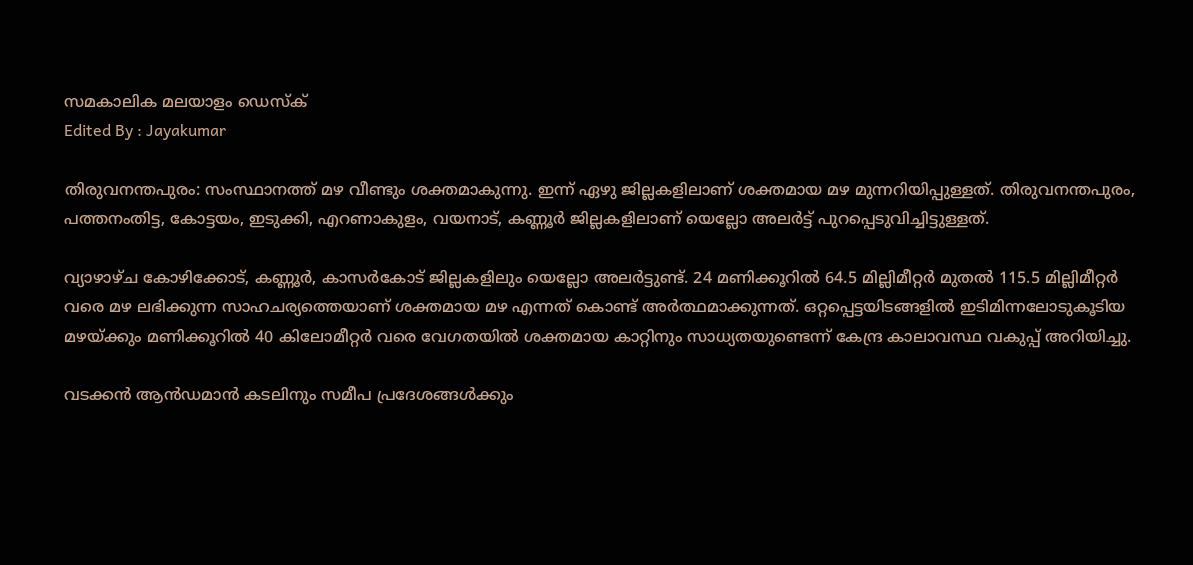സമകാലിക മലയാളം ഡെസ്ക്
Edited By : Jayakumar

തിരുവനന്തപുരം: സംസ്ഥാനത്ത് മഴ വീണ്ടും ശക്തമാകുന്നു. ഇന്ന് ഏഴു ജില്ലകളിലാണ് ശക്തമായ മഴ മുന്നറിയിപ്പുള്ളത്. തിരുവനന്തപുരം, പത്തനംതിട്ട, കോട്ടയം, ഇടുക്കി, എറണാകുളം, വയനാട്, കണ്ണൂര്‍ ജില്ലകളിലാണ് യെല്ലോ അലര്‍ട്ട് പുറപ്പെടുവിച്ചിട്ടുള്ളത്.

വ്യാഴാഴ്ച കോഴിക്കോട്, കണ്ണൂര്‍, കാസര്‍കോട് ജില്ലകളിലും യെല്ലോ അലര്‍ട്ടുണ്ട്. 24 മണിക്കൂറില്‍ 64.5 മില്ലിമീറ്റര്‍ മുതല്‍ 115.5 മില്ലിമീറ്റര്‍ വരെ മഴ ലഭിക്കുന്ന സാഹചര്യത്തെയാണ് ശക്തമായ മഴ എന്നത് കൊണ്ട് അര്‍ത്ഥമാക്കുന്നത്. ഒറ്റപ്പെട്ടയിടങ്ങളില്‍ ഇടിമിന്നലോടുകൂടിയ മഴയ്ക്കും മണിക്കൂറില്‍ 40 കിലോമീറ്റർ വരെ വേഗതയില്‍ ശക്തമായ കാറ്റിനും സാധ്യതയുണ്ടെന്ന് കേന്ദ്ര കാലാവസ്ഥ വകുപ്പ് അറിയിച്ചു.

വടക്കന്‍ ആന്‍ഡമാന്‍ കടലിനും സമീപ പ്രദേശങ്ങള്‍ക്കും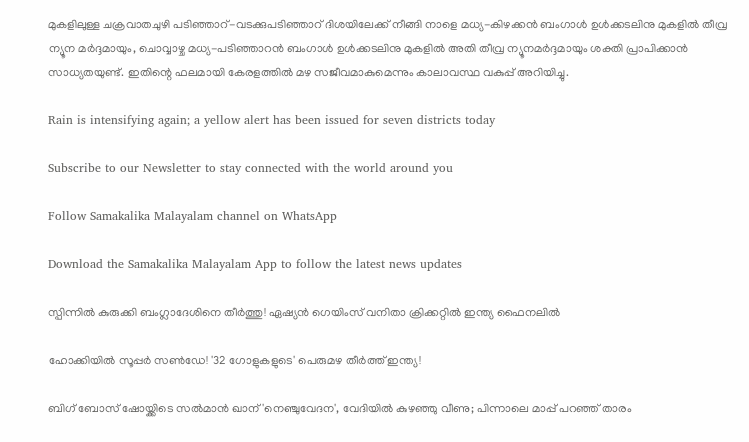മുകളിലുള്ള ചക്രവാതചുഴി പടിഞ്ഞാറ്-വടക്കുപടിഞ്ഞാറ് ദിശയിലേക്ക് നീങ്ങി നാളെ മധ്യ-കിഴക്കന്‍ ബംഗാള്‍ ഉള്‍ക്കടലിനു മുകളില്‍ തീവ്ര ന്യൂന മര്‍ദ്ദമായും, ചൊവ്വാഴ്ച മധ്യ-പടിഞ്ഞാറന്‍ ബംഗാള്‍ ഉള്‍ക്കടലിനു മുകളില്‍ അതി തീവ്ര ന്യൂനമര്‍ദ്ദമായും ശക്തി പ്രാപിക്കാന്‍ സാധ്യതയുണ്ട്. ഇതിന്റെ ഫലമായി കേരളത്തില്‍ മഴ സജീവമാകുമെന്നും കാലാവസ്ഥ വകുപ്പ് അറിയിച്ചു.

Rain is intensifying again; a yellow alert has been issued for seven districts today

Subscribe to our Newsletter to stay connected with the world around you

Follow Samakalika Malayalam channel on WhatsApp

Download the Samakalika Malayalam App to follow the latest news updates

സ്പിന്നില്‍ കുരുക്കി ബംഗ്ലാദേശിനെ തീര്‍ത്തു! ഏഷ്യന്‍ ഗെയിംസ് വനിതാ ക്രിക്കറ്റില്‍ ഇന്ത്യ ഫൈനലില്‍

ഹോക്കിയില്‍ സൂപ്പര്‍ സണ്‍ഡേ! '32 ഗോളുകളുടെ' പെരുമഴ തീർത്ത് ഇന്ത്യ!

ബിഗ് ബോസ് ഷോയ്ക്കിടെ സല്‍മാന്‍ ഖാന് 'നെഞ്ചുവേദന', വേദിയില്‍ കുഴഞ്ഞു വീണു; പിന്നാലെ മാപ്പ് പറഞ്ഞ് താരം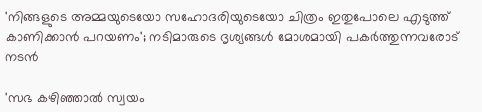'നിങ്ങളുടെ അമ്മയുടെയോ സഹോദരിയുടെയോ ചിത്രം ഇതുപോലെ എടുത്ത് കാണിക്കാൻ പറയണം'; നടിമാരുടെ ദൃശ്യങ്ങൾ മോശമായി പകർത്തുന്നവരോട് നടൻ

'സഭ കഴിഞ്ഞാല്‍ സ്വയം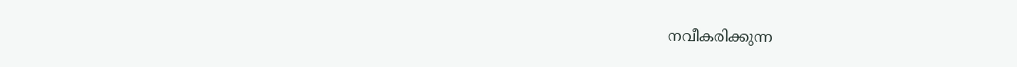നവീകരിക്കുന്ന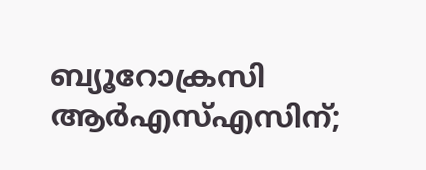ബ്യൂറോക്രസി ആര്‍എസ്എസിന്;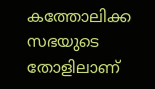കത്തോലിക്ക സഭയുടെ തോളിലാണ്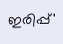ഇരിപ്പ്'